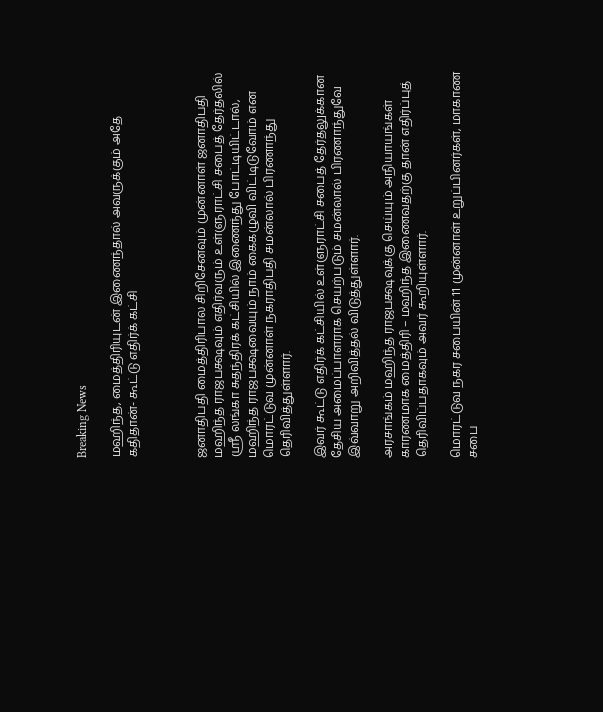Breaking News

மஹிந்த, மைத்திரியுடன் இணைந்தால் அவருக்கும் அதே கதிதான்- கூட்டு எதிர்க் கட்சி



ஜனாதிபதி மைத்திரிபால சிறிசேனவும் முன்னாள் ஜனாதிபதி மஹிந்த ராஜபக்ஷவும் எதிர்வரும் உள்ளுராட்சி சபைத் தேர்தலில் ஸ்ரீ லங்கா சுதந்திரக் கட்சியில் இணைந்து போட்டியிட்டால், மஹிந்த ராஜபக்ஷவையும் நாம் கைகழுவி விட்டிடுவோம் என மொரட்டுவ முன்னாள் நகராதிபதி சமன்லால் பிரணாந்து தெரிவித்துள்ளார்.

இவர் கூட்டு எதிர்க் கட்சியில் உள்ளுராட்சி சபைத் தேர்தலுக்கான தேசிய அமைப்பாளராக செயற்படும் சமன்லால் பிரணாந்துவே இவ்வாறு அறிவித்தல் விடுத்துள்ளார்.

அரசாங்கம் மஹிந்த ராஜபக்ஷவுக்கு செய்யும் அநியாயங்கள் காரணமாக மைத்திரி – மஹிந்த இணைவதற்கு தான் எதிர்ப்புத் தெரிவிப்பதாகவும் அவர் கூறியுள்ளார்.

மொரட்டுவ நகர சபையின் 11 முன்னாள் உறுப்பினர்கள், மாகாண சபை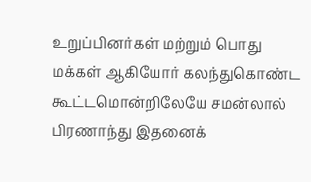உறுப்பினர்கள் மற்றும் பொது மக்கள் ஆகியோர் கலந்துகொண்ட கூட்டமொன்றிலேயே சமன்லால் பிரணாந்து இதனைக்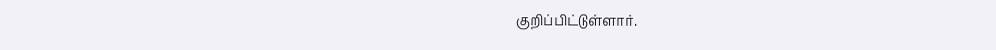குறிப்பிட்டுள்ளார்.